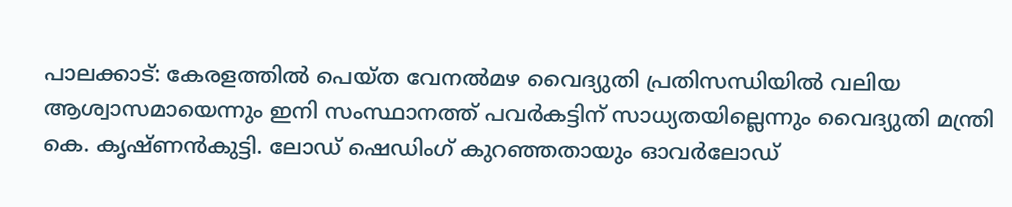പാലക്കാട്: കേരളത്തിൽ പെയ്ത വേനൽമഴ വൈദ്യുതി പ്രതിസന്ധിയിൽ വലിയ ആശ്വാസമായെന്നും ഇനി സംസ്ഥാനത്ത് പവർകട്ടിന് സാധ്യതയില്ലെന്നും വൈദ്യുതി മന്ത്രി കെ. കൃഷ്ണൻകുട്ടി. ലോഡ് ഷെഡിംഗ് കുറഞ്ഞതായും ഓവർലോഡ്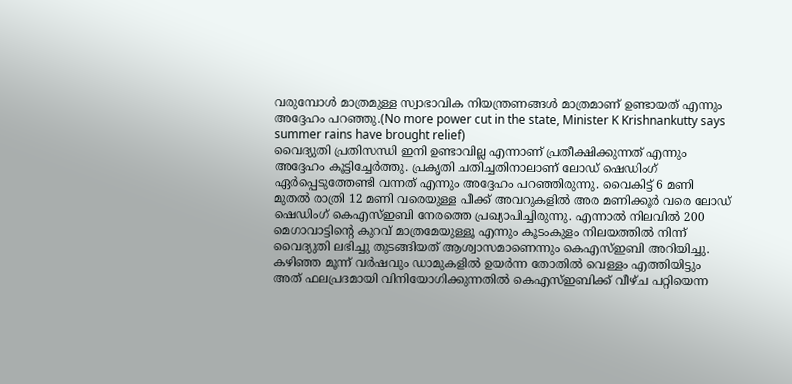വരുമ്പോൾ മാത്രമുള്ള സ്വാഭാവിക നിയന്ത്രണങ്ങൾ മാത്രമാണ് ഉണ്ടായത് എന്നും അദ്ദേഹം പറഞ്ഞു.(No more power cut in the state, Minister K Krishnankutty says summer rains have brought relief)
വൈദ്യുതി പ്രതിസന്ധി ഇനി ഉണ്ടാവില്ല എന്നാണ് പ്രതീക്ഷിക്കുന്നത് എന്നും അദ്ദേഹം കൂട്ടിച്ചേർത്തു. പ്രകൃതി ചതിച്ചതിനാലാണ് ലോഡ് ഷെഡിംഗ് ഏർപ്പെടുത്തേണ്ടി വന്നത് എന്നും അദ്ദേഹം പറഞ്ഞിരുന്നു. വൈകിട്ട് 6 മണി മുതൽ രാത്രി 12 മണി വരെയുള്ള പീക്ക് അവറുകളിൽ അര മണിക്കൂർ വരെ ലോഡ് ഷെഡിംഗ് കെഎസ്ഇബി നേരത്തെ പ്രഖ്യാപിച്ചിരുന്നു. എന്നാൽ നിലവിൽ 200 മെഗാവാട്ടിന്റെ കുറവ് മാത്രമേയുള്ളൂ എന്നും കൂടംകുളം നിലയത്തിൽ നിന്ന് വൈദ്യുതി ലഭിച്ചു തുടങ്ങിയത് ആശ്വാസമാണെന്നും കെഎസ്ഇബി അറിയിച്ചു.
കഴിഞ്ഞ മൂന്ന് വർഷവും ഡാമുകളിൽ ഉയർന്ന തോതിൽ വെള്ളം എത്തിയിട്ടും അത് ഫലപ്രദമായി വിനിയോഗിക്കുന്നതിൽ കെഎസ്ഇബിക്ക് വീഴ്ച പറ്റിയെന്ന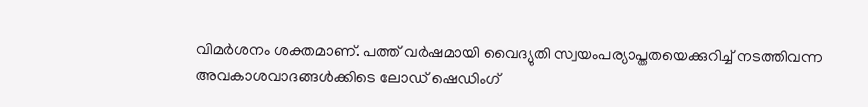വിമർശനം ശക്തമാണ്. പത്ത് വർഷമായി വൈദ്യുതി സ്വയംപര്യാപ്തതയെക്കുറിച്ച് നടത്തിവന്ന അവകാശവാദങ്ങൾക്കിടെ ലോഡ് ഷെഡിംഗ്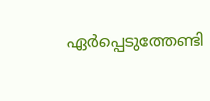ഏർപ്പെടുത്തേണ്ടി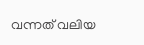വന്നത് വലിയ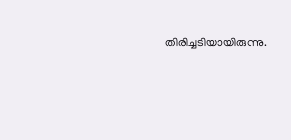തിരിച്ചടിയായിരുന്നു.